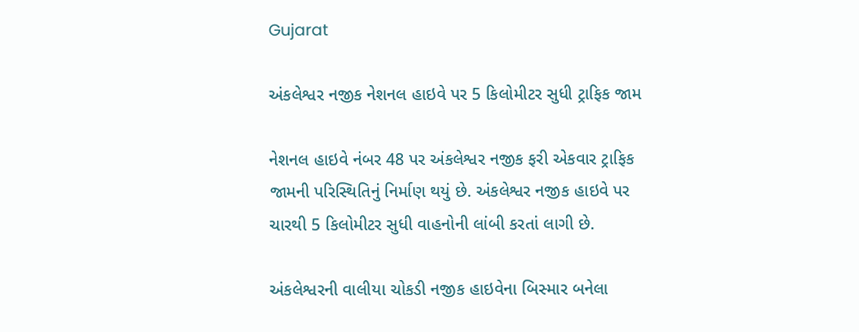Gujarat

અંકલેશ્વર નજીક નેશનલ હાઇવે પર 5 કિલોમીટર સુધી ટ્રાફિક જામ

નેશનલ હાઇવે નંબર 48 પર અંકલેશ્વર નજીક ફરી એકવાર ટ્રાફિક જામની પરિસ્થિતિનું નિર્માણ થયું છે. અંકલેશ્વર નજીક હાઇવે પર ચારથી 5 કિલોમીટર સુધી વાહનોની લાંબી કરતાં લાગી છે.

અંકલેશ્વરની વાલીયા ચોકડી નજીક હાઇવેના બિસ્માર બનેલા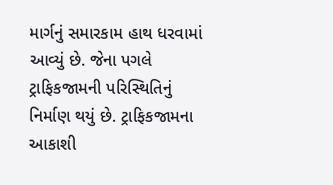માર્ગનું સમારકામ હાથ ધરવામાં આવ્યું છે. જેના પગલે ટ્રાફિકજામની પરિસ્થિતિનું નિર્માણ થયું છે. ટ્રાફિકજામના આકાશી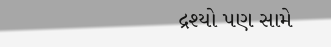દ્રશ્યો પણ સામે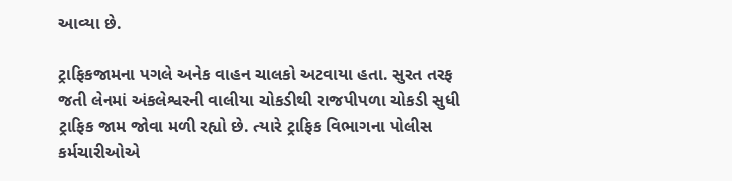આવ્યા છે.

ટ્રાફિકજામના પગલે અનેક વાહન ચાલકો અટવાયા હતા. સુરત તરફ જતી લેનમાં અંકલેશ્વરની વાલીયા ચોકડીથી રાજપીપળા ચોકડી સુધી ટ્રાફિક જામ જોવા મળી રહ્યો છે. ત્યારે ટ્રાફિક વિભાગના પોલીસ કર્મચારીઓએ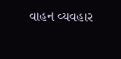વાહન વ્યવહાર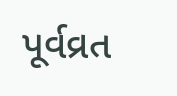પૂર્વવ્રત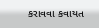કરાવવા કવાયત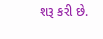શરૂ કરી છે.